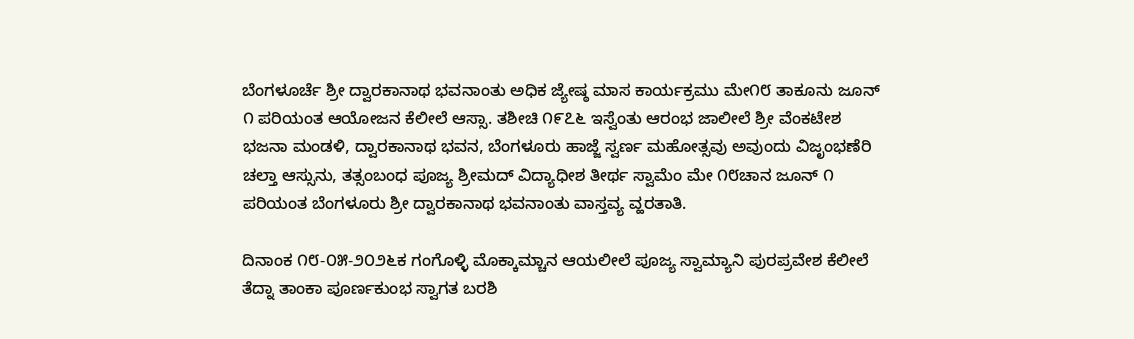ಬೆಂಗಳೂರ್ಚೆ ಶ್ರೀ ದ್ವಾರಕಾನಾಥ ಭವನಾಂತು ಅಧಿಕ ಜ್ಯೇಷ್ಠ ಮಾಸ ಕಾರ್ಯಕ್ರಮು ಮೇ೧೮ ತಾಕೂನು ಜೂನ್ ೧ ಪರಿಯಂತ ಆಯೋಜನ ಕೆಲೀಲೆ ಆಸ್ಸಾ. ತಶೀಚಿ ೧೯೭೬ ಇಸ್ವೆಂತು ಆರಂಭ ಜಾಲೀಲೆ ಶ್ರೀ ವೆಂಕಟೇಶ ಭಜನಾ ಮಂಡಳಿ, ದ್ವಾರಕಾನಾಥ ಭವನ, ಬೆಂಗಳೂರು ಹಾಜ್ಜೆ ಸ್ವರ್ಣ ಮಹೋತ್ಸವು ಅವುಂದು ವಿಜೃಂಭಣೆರಿ ಚಲ್ತಾ ಆಸ್ಸುನು, ತತ್ಸಂಬಂಧ ಪೂಜ್ಯ ಶ್ರೀಮದ್ ವಿದ್ಯಾಧೀಶ ತೀರ್ಥ ಸ್ವಾಮೆಂ ಮೇ ೧೮ಚಾನ ಜೂನ್ ೧ ಪರಿಯಂತ ಬೆಂಗಳೂರು ಶ್ರೀ ದ್ವಾರಕಾನಾಥ ಭವನಾಂತು ವಾಸ್ತವ್ಯ ವ್ಹರತಾತಿ.

ದಿನಾಂಕ ೧೮-೦೫-೨೦೨೬ಕ ಗಂಗೊಳ್ಳಿ ಮೊಕ್ಕಾಮ್ಚಾನ ಆಯಲೀಲೆ ಪೂಜ್ಯ ಸ್ವಾಮ್ಯಾನಿ ಪುರಪ್ರವೇಶ ಕೆಲೀಲೆ ತೆದ್ನಾ ತಾಂಕಾ ಪೂರ್ಣಕುಂಭ ಸ್ವಾಗತ ಬರಶಿ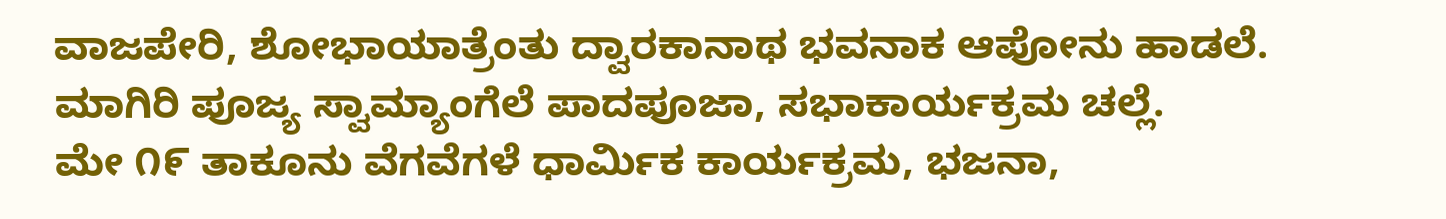ವಾಜಪೇರಿ, ಶೋಭಾಯಾತ್ರೆಂತು ದ್ವಾರಕಾನಾಥ ಭವನಾಕ ಆಪೋನು ಹಾಡಲೆ. ಮಾಗಿರಿ ಪೂಜ್ಯ ಸ್ವಾಮ್ಯಾಂಗೆಲೆ ಪಾದಪೂಜಾ, ಸಭಾಕಾರ್ಯಕ್ರಮ ಚಲ್ಲೆ.
ಮೇ ೧೯ ತಾಕೂನು ವೆಗವೆಗಳೆ ಧಾರ್ಮಿಕ ಕಾರ್ಯಕ್ರಮ, ಭಜನಾ,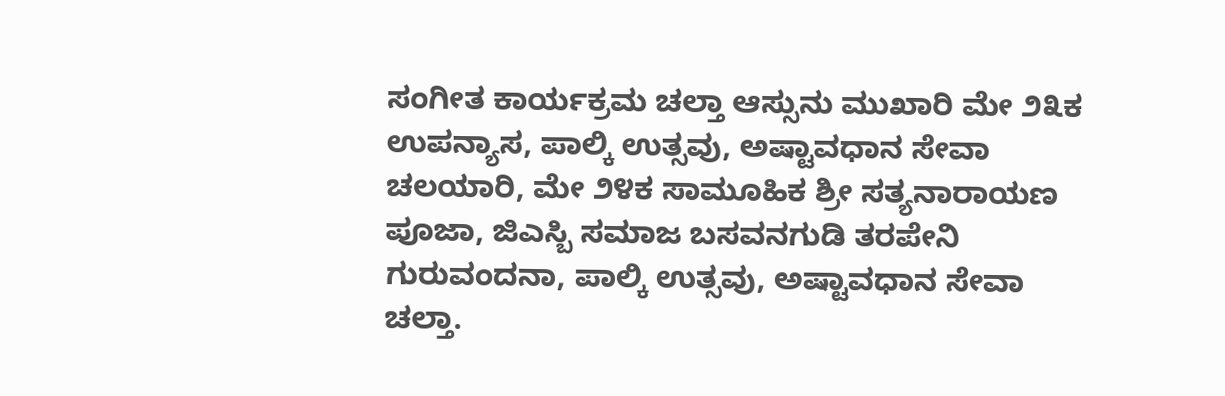ಸಂಗೀತ ಕಾರ್ಯಕ್ರಮ ಚಲ್ತಾ ಆಸ್ಸುನು ಮುಖಾರಿ ಮೇ ೨೩ಕ ಉಪನ್ಯಾಸ, ಪಾಲ್ಕಿ ಉತ್ಸವು, ಅಷ್ಟಾವಧಾನ ಸೇವಾ ಚಲಯಾರಿ, ಮೇ ೨೪ಕ ಸಾಮೂಹಿಕ ಶ್ರೀ ಸತ್ಯನಾರಾಯಣ ಪೂಜಾ, ಜಿಎಸ್ಬಿ ಸಮಾಜ ಬಸವನಗುಡಿ ತರಪೇನಿ ಗುರುವಂದನಾ, ಪಾಲ್ಕಿ ಉತ್ಸವು, ಅಷ್ಟಾವಧಾನ ಸೇವಾ ಚಲ್ತಾ.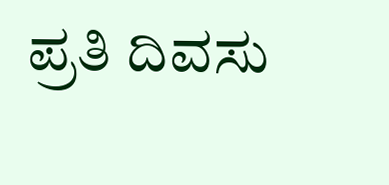ಪ್ರತಿ ದಿವಸು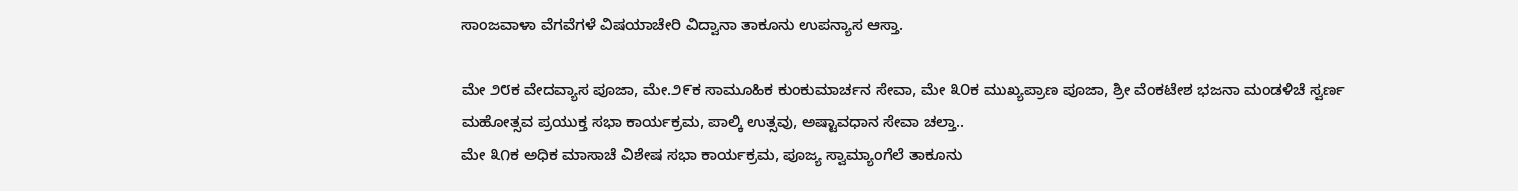ಸಾಂಜವಾಳಾ ವೆಗವೆಗಳೆ ವಿಷಯಾಚೇರಿ ವಿದ್ವಾನಾ ತಾಕೂನು ಉಪನ್ಯಾಸ ಆಸ್ತಾ.

ಮೇ ೨೮ಕ ವೇದವ್ಯಾಸ ಪೂಜಾ, ಮೇ.೨೯ಕ ಸಾಮೂಹಿಕ ಕುಂಕುಮಾರ್ಚನ ಸೇವಾ, ಮೇ ೩೦ಕ ಮುಖ್ಯಪ್ರಾಣ ಪೂಜಾ, ಶ್ರೀ ವೆಂಕಟೇಶ ಭಜನಾ ಮಂಡಳಿಚೆ ಸ್ವರ್ಣ ಮಹೋತ್ಸವ ಪ್ರಯುಕ್ತ ಸಭಾ ಕಾರ್ಯಕ್ರಮ, ಪಾಲ್ಕಿ ಉತ್ಸವು, ಅಷ್ಟಾವಧಾನ ಸೇವಾ ಚಲ್ತಾ..
ಮೇ ೩೧ಕ ಅಧಿಕ ಮಾಸಾಚೆ ವಿಶೇಷ ಸಭಾ ಕಾರ್ಯಕ್ರಮ, ಪೂಜ್ಯ ಸ್ವಾಮ್ಯಾಂಗೆಲೆ ತಾಕೂನು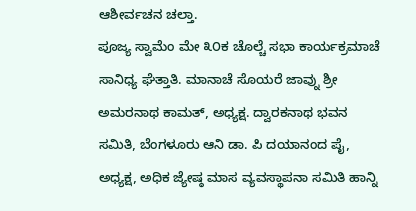ಆಶೀರ್ವಚನ ಚಲ್ತಾ.
ಪೂಜ್ಯ ಸ್ವಾಮೆಂ ಮೇ ೩೦ಕ ಚೊಲ್ಚೆ ಸಭಾ ಕಾರ್ಯಕ್ರಮಾಚೆ ಸಾನಿಧ್ಯ ಘೆತ್ತಾತಿ. ಮಾನಾಚೆ ಸೊಯರೆ ಜಾವ್ನು ಶ್ರೀ ಅಮರನಾಥ ಕಾಮತ್, ಅಧ್ಯಕ್ಷ. ದ್ವಾರಕನಾಥ ಭವನ ಸಮಿತಿ, ಬೆಂಗಳೂರು ಆನಿ ಡಾ. ಪಿ ದಯಾನಂದ ಪೈ, ಅಧ್ಯಕ್ಷ, ಅಧಿಕ ಜ್ಯೇಷ್ಠ ಮಾಸ ವ್ಯವಸ್ಥಾಪನಾ ಸಮಿತಿ ಹಾನ್ನಿ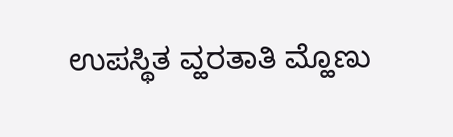ಉಪಸ್ಥಿತ ವ್ಹರತಾತಿ ಮ್ಹೊಣು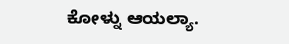ಕೋಳ್ನು ಆಯಲ್ಯಾ.